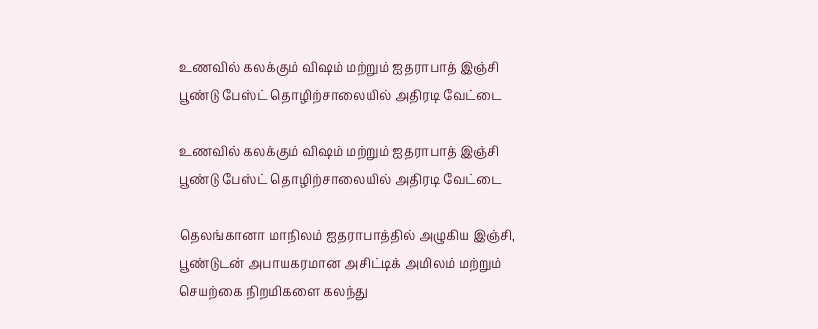உணவில் கலக்கும் விஷம் மற்றும் ஐதராபாத் இஞ்சி பூண்டு பேஸ்ட் தொழிற்சாலையில் அதிரடி வேட்டை

உணவில் கலக்கும் விஷம் மற்றும் ஐதராபாத் இஞ்சி பூண்டு பேஸ்ட் தொழிற்சாலையில் அதிரடி வேட்டை

தெலங்கானா மாநிலம் ஐதராபாத்தில் அழுகிய இஞ்சி, பூண்டுடன் அபாயகரமான அசிட்டிக் அமிலம் மற்றும் செயற்கை நிறமிகளை கலந்து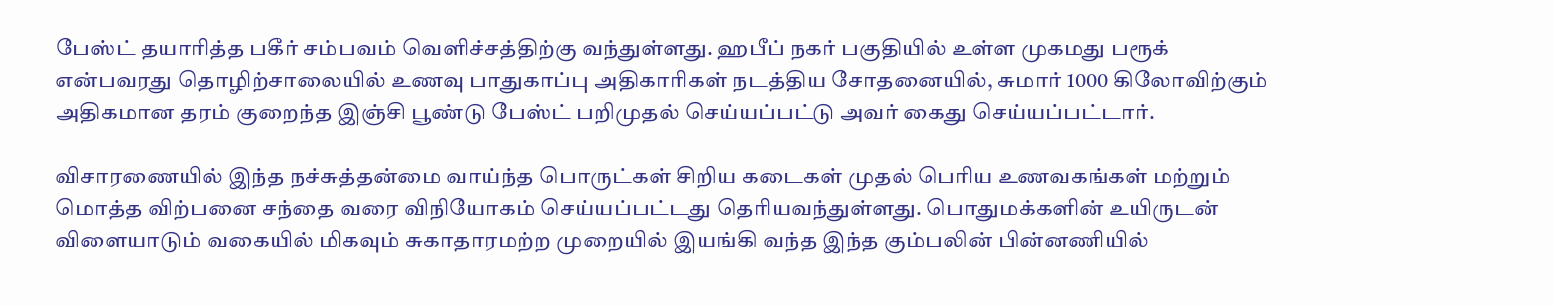பேஸ்ட் தயாரித்த பகீர் சம்பவம் வெளிச்சத்திற்கு வந்துள்ளது. ஹபீப் நகர் பகுதியில் உள்ள முகமது பரூக் என்பவரது தொழிற்சாலையில் உணவு பாதுகாப்பு அதிகாரிகள் நடத்திய சோதனையில், சுமார் 1000 கிலோவிற்கும் அதிகமான தரம் குறைந்த இஞ்சி பூண்டு பேஸ்ட் பறிமுதல் செய்யப்பட்டு அவர் கைது செய்யப்பட்டார்.

விசாரணையில் இந்த நச்சுத்தன்மை வாய்ந்த பொருட்கள் சிறிய கடைகள் முதல் பெரிய உணவகங்கள் மற்றும் மொத்த விற்பனை சந்தை வரை விநியோகம் செய்யப்பட்டது தெரியவந்துள்ளது. பொதுமக்களின் உயிருடன் விளையாடும் வகையில் மிகவும் சுகாதாரமற்ற முறையில் இயங்கி வந்த இந்த கும்பலின் பின்னணியில்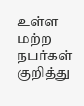உள்ள மற்ற நபர்கள் குறித்து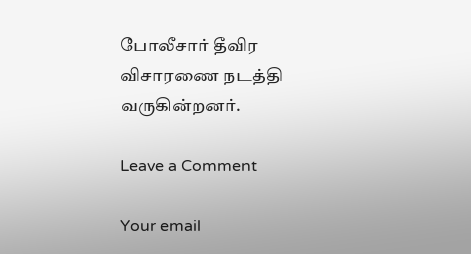போலீசார் தீவிர விசாரணை நடத்தி வருகின்றனர்.

Leave a Comment

Your email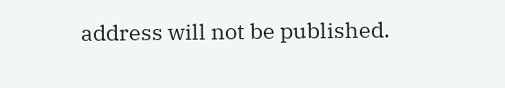address will not be published.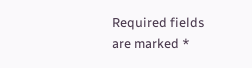Required fields are marked *